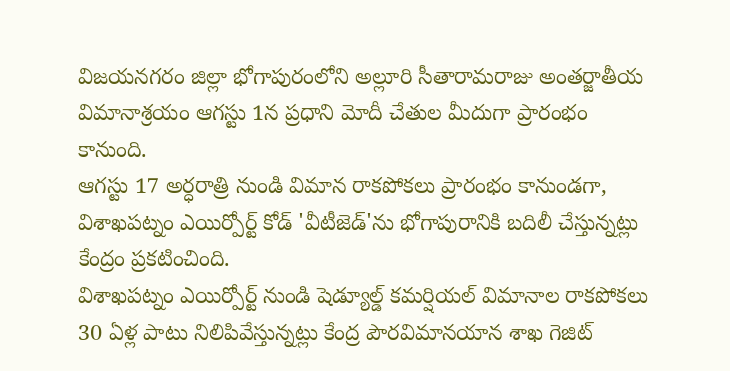విజయనగరం జిల్లా భోగాపురంలోని అల్లూరి సీతారామరాజు అంతర్జాతీయ విమానాశ్రయం ఆగస్టు 1న ప్రధాని మోదీ చేతుల మీదుగా ప్రారంభం కానుంది.
ఆగస్టు 17 అర్ధరాత్రి నుండి విమాన రాకపోకలు ప్రారంభం కానుండగా, విశాఖపట్నం ఎయిర్పోర్ట్ కోడ్ 'వీటీజెడ్'ను భోగాపురానికి బదిలీ చేస్తున్నట్లు కేంద్రం ప్రకటించింది.
విశాఖపట్నం ఎయిర్పోర్ట్ నుండి షెడ్యూల్డ్ కమర్షియల్ విమానాల రాకపోకలు 30 ఏళ్ల పాటు నిలిపివేస్తున్నట్లు కేంద్ర పౌరవిమానయాన శాఖ గెజిట్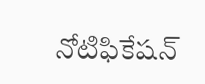నోటిఫికేషన్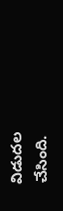విడుదల చేసింది.